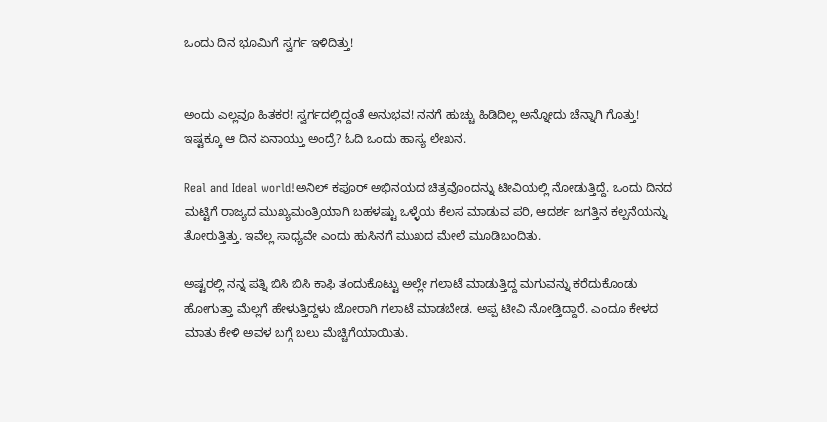ಒಂದು ದಿನ ಭೂಮಿಗೆ ಸ್ವರ್ಗ ಇಳಿದಿತ್ತು!


ಅಂದು ಎಲ್ಲವೂ ಹಿತಕರ! ಸ್ವರ್ಗದಲ್ಲಿದ್ದಂತೆ ಅನುಭವ! ನನಗೆ ಹುಚ್ಚು ಹಿಡಿದಿಲ್ಲ ಅನ್ನೋದು ಚೆನ್ನಾಗಿ ಗೊತ್ತು! ಇಷ್ಟಕ್ಕೂ ಆ ದಿನ ಏನಾಯ್ತು ಅಂದ್ರೆ? ಓದಿ ಒಂದು ಹಾಸ್ಯ ಲೇಖನ.

Real and Ideal world!ಅನಿಲ್ ಕಪೂರ್ ಅಭಿನಯದ ಚಿತ್ರವೊಂದನ್ನು ಟೀವಿಯಲ್ಲಿ ನೋಡುತ್ತಿದ್ದೆ. ಒಂದು ದಿನದ ಮಟ್ಟಿಗೆ ರಾಜ್ಯದ ಮುಖ್ಯಮಂತ್ರಿಯಾಗಿ ಬಹಳಷ್ಟು ಒಳ್ಳೆಯ ಕೆಲಸ ಮಾಡುವ ಪರಿ, ಆದರ್ಶ ಜಗತ್ತಿನ ಕಲ್ಪನೆಯನ್ನು ತೋರುತ್ತಿತ್ತು. ಇವೆಲ್ಲ ಸಾಧ್ಯವೇ ಎಂದು ಹುಸಿನಗೆ ಮುಖದ ಮೇಲೆ ಮೂಡಿಬಂದಿತು.

ಅಷ್ಟರಲ್ಲಿ ನನ್ನ ಪತ್ನಿ ಬಿಸಿ ಬಿಸಿ ಕಾಫಿ ತಂದುಕೊಟ್ಟು ಅಲ್ಲೇ ಗಲಾಟೆ ಮಾಡುತ್ತಿದ್ದ ಮಗುವನ್ನು ಕರೆದುಕೊಂಡು ಹೋಗುತ್ತಾ ಮೆಲ್ಲಗೆ ಹೇಳುತ್ತಿದ್ದಳು ಜೋರಾಗಿ ಗಲಾಟೆ ಮಾಡಬೇಡ. ಅಪ್ಪ ಟೀವಿ ನೋಡ್ತಿದ್ದಾರೆ. ಎಂದೂ ಕೇಳದ ಮಾತು ಕೇಳಿ ಅವಳ ಬಗ್ಗೆ ಬಲು ಮೆಚ್ಚಿಗೆಯಾಯಿತು.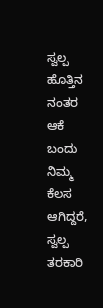ಸ್ವಲ್ಪ ಹೊತ್ತಿನ ನಂತರ ಆಕೆ ಬಂದು ನಿಮ್ಮ ಕೆಲಸ ಆಗಿದ್ದರೆ, ಸ್ವಲ್ಪ ತರಕಾರಿ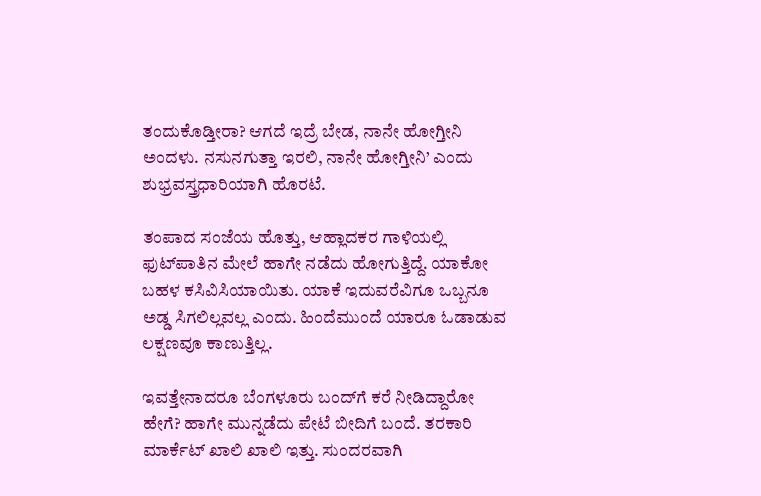ತಂದುಕೊಡ್ತೀರಾ? ಆಗದೆ ಇದ್ರೆ ಬೇಡ, ನಾನೇ ಹೋಗ್ತೀನಿ ಅಂದಳು. ನಸುನಗುತ್ತಾ ಇರಲಿ, ನಾನೇ ಹೋಗ್ತೀನಿ’ ಎಂದು ಶುಭ್ರವಸ್ತ್ರಧಾರಿಯಾಗಿ ಹೊರಟೆ.

ತಂಪಾದ ಸಂಜೆಯ ಹೊತ್ತು, ಆಹ್ಲಾದಕರ ಗಾಳಿಯಲ್ಲಿ ಫುಟ್‌ಪಾತಿನ ಮೇಲೆ ಹಾಗೇ ನಡೆದು ಹೋಗುತ್ತಿದ್ದೆ. ಯಾಕೋ ಬಹಳ ಕಸಿವಿಸಿಯಾಯಿತು. ಯಾಕೆ ಇದುವರೆವಿಗೂ ಒಬ್ಬನೂ ಅಡ್ಡ ಸಿಗಲಿಲ್ಲವಲ್ಲ ಎಂದು. ಹಿಂದೆಮುಂದೆ ಯಾರೂ ಓಡಾಡುವ ಲಕ್ಷಣವೂ ಕಾಣುತ್ತಿಲ್ಲ.

ಇವತ್ತೇನಾದರೂ ಬೆಂಗಳೂರು ಬಂದ್‌ಗೆ ಕರೆ ನೀಡಿದ್ದಾರೋ ಹೇಗೆ? ಹಾಗೇ ಮುನ್ನಡೆದು ಪೇಟೆ ಬೀದಿಗೆ ಬಂದೆ. ತರಕಾರಿ ಮಾರ್ಕೆಟ್ ಖಾಲಿ ಖಾಲಿ ಇತ್ತು. ಸುಂದರವಾಗಿ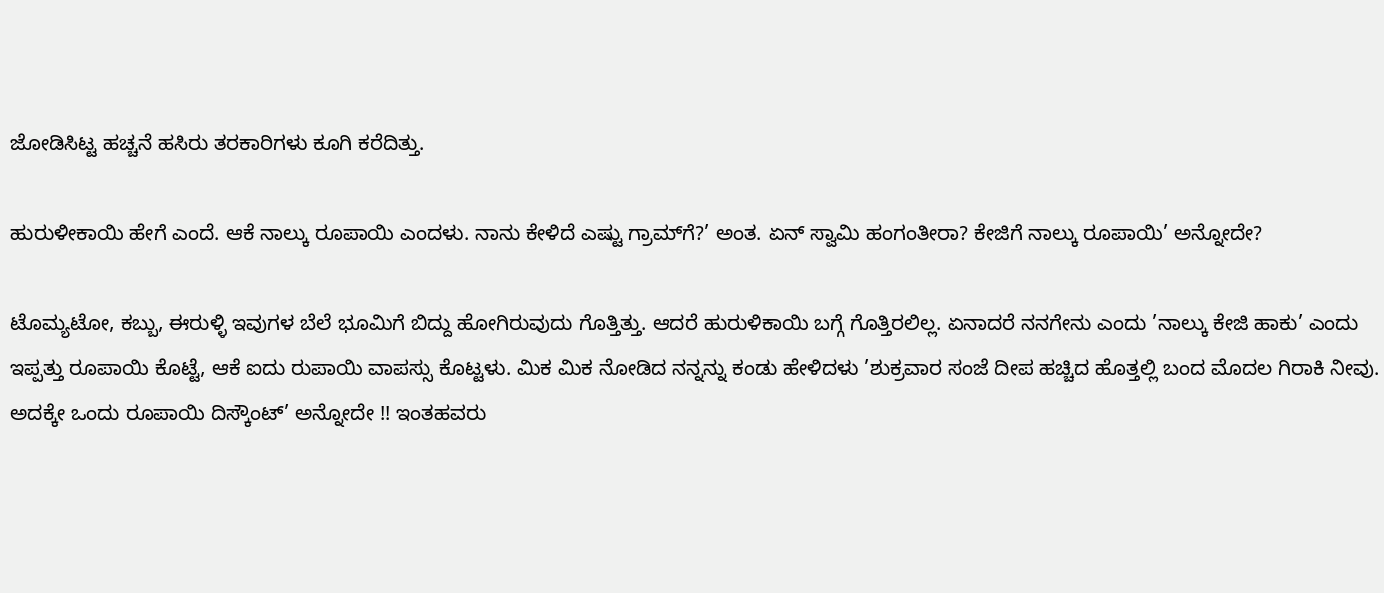ಜೋಡಿಸಿಟ್ಟ ಹಚ್ಚನೆ ಹಸಿರು ತರಕಾರಿಗಳು ಕೂಗಿ ಕರೆದಿತ್ತು.

ಹುರುಳೀಕಾಯಿ ಹೇಗೆ ಎಂದೆ. ಆಕೆ ನಾಲ್ಕು ರೂಪಾಯಿ ಎಂದಳು. ನಾನು ಕೇಳಿದೆ ಎಷ್ಟು ಗ್ರಾಮ್‌ಗೆ?’ ಅಂತ. ಏನ್ ಸ್ವಾಮಿ ಹಂಗಂತೀರಾ? ಕೇಜಿಗೆ ನಾಲ್ಕು ರೂಪಾಯಿ’ ಅನ್ನೋದೇ?

ಟೊಮ್ಯಟೋ, ಕಬ್ಬು, ಈರುಳ್ಳಿ ಇವುಗಳ ಬೆಲೆ ಭೂಮಿಗೆ ಬಿದ್ದು ಹೋಗಿರುವುದು ಗೊತ್ತಿತ್ತು. ಆದರೆ ಹುರುಳಿಕಾಯಿ ಬಗ್ಗೆ ಗೊತ್ತಿರಲಿಲ್ಲ. ಏನಾದರೆ ನನಗೇನು ಎಂದು ’ನಾಲ್ಕು ಕೇಜಿ ಹಾಕು’ ಎಂದು ಇಪ್ಪತ್ತು ರೂಪಾಯಿ ಕೊಟ್ಟೆ, ಆಕೆ ಐದು ರುಪಾಯಿ ವಾಪಸ್ಸು ಕೊಟ್ಟಳು. ಮಿಕ ಮಿಕ ನೋಡಿದ ನನ್ನನ್ನು ಕಂಡು ಹೇಳಿದಳು ’ಶುಕ್ರವಾರ ಸಂಜೆ ದೀಪ ಹಚ್ಚಿದ ಹೊತ್ತಲ್ಲಿ ಬಂದ ಮೊದಲ ಗಿರಾಕಿ ನೀವು. ಅದಕ್ಕೇ ಒಂದು ರೂಪಾಯಿ ದಿಸ್ಕೌಂಟ್’ ಅನ್ನೋದೇ !! ಇಂತಹವರು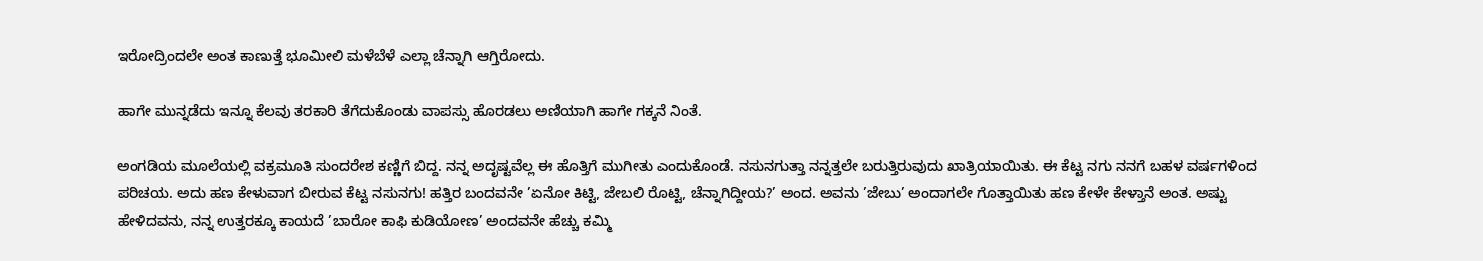ಇರೋದ್ರಿಂದಲೇ ಅಂತ ಕಾಣುತ್ತೆ ಭೂಮೀಲಿ ಮಳೆಬೆಳೆ ಎಲ್ಲಾ ಚೆನ್ನಾಗಿ ಆಗ್ತಿರೋದು.

ಹಾಗೇ ಮುನ್ನಡೆದು ಇನ್ನೂ ಕೆಲವು ತರಕಾರಿ ತೆಗೆದುಕೊಂಡು ವಾಪಸ್ಸು ಹೊರಡಲು ಅಣಿಯಾಗಿ ಹಾಗೇ ಗಕ್ಕನೆ ನಿಂತೆ.

ಅಂಗಡಿಯ ಮೂಲೆಯಲ್ಲಿ ವಕ್ರಮೂತಿ ಸುಂದರೇಶ ಕಣ್ಣಿಗೆ ಬಿದ್ದ. ನನ್ನ ಅದೃಷ್ಟವೆಲ್ಲ ಈ ಹೊತ್ತಿಗೆ ಮುಗೀತು ಎಂದುಕೊಂಡೆ. ನಸುನಗುತ್ತಾ ನನ್ನತ್ತಲೇ ಬರುತ್ತಿರುವುದು ಖಾತ್ರಿಯಾಯಿತು. ಈ ಕೆಟ್ಟ ನಗು ನನಗೆ ಬಹಳ ವರ್ಷಗಳಿಂದ ಪರಿಚಯ. ಅದು ಹಣ ಕೇಳುವಾಗ ಬೀರುವ ಕೆಟ್ಟ ನಸುನಗು! ಹತ್ತಿರ ಬಂದವನೇ ’ಏನೋ ಕಿಟ್ಟಿ, ಜೇಬಲಿ ರೊಟ್ಟಿ, ಚೆನ್ನಾಗಿದ್ದೀಯ?’ ಅಂದ. ಅವನು ’ಜೇಬು’ ಅಂದಾಗಲೇ ಗೊತ್ತಾಯಿತು ಹಣ ಕೇಳೇ ಕೇಳ್ತಾನೆ ಅಂತ. ಅಷ್ಟು ಹೇಳಿದವನು, ನನ್ನ ಉತ್ತರಕ್ಕೂ ಕಾಯದೆ ’ಬಾರೋ ಕಾಫಿ ಕುಡಿಯೋಣ’ ಅಂದವನೇ ಹೆಚ್ಚು ಕಮ್ಮಿ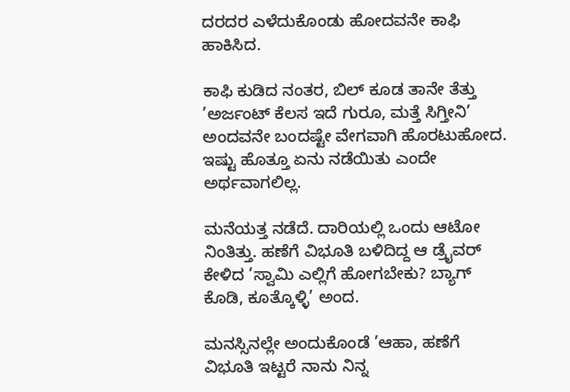ದರದರ ಎಳೆದುಕೊಂಡು ಹೋದವನೇ ಕಾಫಿ ಹಾಕಿಸಿದ.

ಕಾಫಿ ಕುಡಿದ ನಂತರ, ಬಿಲ್ ಕೂಡ ತಾನೇ ತೆತ್ತು ’ಅರ್ಜಂಟ್ ಕೆಲಸ ಇದೆ ಗುರೂ, ಮತ್ತೆ ಸಿಗ್ತೀನಿ’ ಅಂದವನೇ ಬಂದಷ್ಟೇ ವೇಗವಾಗಿ ಹೊರಟುಹೋದ. ಇಷ್ಟು ಹೊತ್ತೂ ಏನು ನಡೆಯಿತು ಎಂದೇ ಅರ್ಥವಾಗಲಿಲ್ಲ.

ಮನೆಯತ್ತ ನಡೆದೆ. ದಾರಿಯಲ್ಲಿ ಒಂದು ಆಟೋ ನಿಂತಿತ್ತು. ಹಣೆಗೆ ವಿಭೂತಿ ಬಳಿದಿದ್ದ ಆ ಡ್ರೈವರ್ ಕೇಳಿದ ’ಸ್ವಾಮಿ ಎಲ್ಲಿಗೆ ಹೋಗಬೇಕು? ಬ್ಯಾಗ್ ಕೊಡಿ, ಕೂತ್ಕೊಳ್ಳಿ’ ಅಂದ.

ಮನಸ್ಸಿನಲ್ಲೇ ಅಂದುಕೊಂಡೆ ’ಆಹಾ, ಹಣೆಗೆ ವಿಭೂತಿ ಇಟ್ಟರೆ ನಾನು ನಿನ್ನ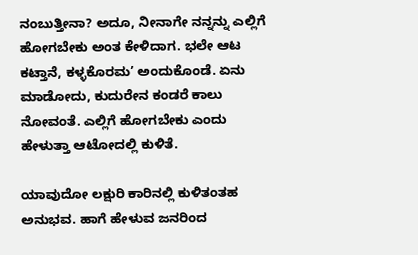ನಂಬುತ್ತೀನಾ? ಅದೂ, ನೀನಾಗೇ ನನ್ನನ್ನು ಎಲ್ಲಿಗೆ ಹೋಗಬೇಕು ಅಂತ ಕೇಳಿದಾಗ. ಭಲೇ ಆಟ ಕಟ್ತಾನೆ, ಕಳ್ಳಕೊರಮ’ ಅಂದುಕೊಂಡೆ. ಏನು ಮಾಡೋದು, ಕುದುರೇನ ಕಂಡರೆ ಕಾಲು ನೋವಂತೆ. ಎಲ್ಲಿಗೆ ಹೋಗಬೇಕು ಎಂದು ಹೇಳುತ್ತಾ ಆಟೋದಲ್ಲಿ ಕುಳಿತೆ.

ಯಾವುದೋ ಲಕ್ಷುರಿ ಕಾರಿನಲ್ಲಿ ಕುಳಿತಂತಹ ಅನುಭವ. ಹಾಗೆ ಹೇಳುವ ಜನರಿಂದ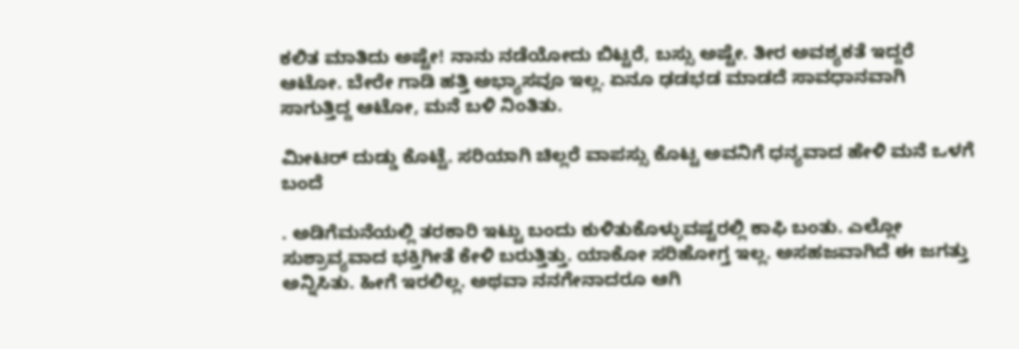ಕಲಿತ ಮಾತಿದು ಅಷ್ಟೇ! ನಾನು ನಡೆಯೋದು ಬಿಟ್ಟರೆ, ಬಸ್ಸು ಅಷ್ಟೇ. ತೀರ ಅವಶ್ಯಕತೆ ಇದ್ದರೆ ಆಟೋ. ಬೇರೇ ಗಾಡಿ ಹತ್ತಿ ಅಭ್ಯಾಸವೂ ಇಲ್ಲ. ಏನೂ ಢಡಭಡ ಮಾಡದೆ ಸಾವಧಾನವಾಗಿ ಸಾಗುತ್ತಿದ್ದ ಆಟೋ, ಮನೆ ಬಳಿ ನಿಂತಿತು.

ಮೀಟರ್ ದುಡ್ಡು ಕೊಟ್ಟೆ. ಸರಿಯಾಗಿ ಚಿಲ್ಲರೆ ವಾಪಸ್ಸು ಕೊಟ್ಟ ಅವನಿಗೆ ಧನ್ಯವಾದ ಹೇಳಿ ಮನೆ ಒಳಗೆ ಬಂದೆ

. ಅಡಿಗೆಮನೆಯಲ್ಲಿ ತರಕಾರಿ ಇಟ್ಟು ಬಂದು ಕುಳಿತುಕೊಳ್ಳುವಷ್ಟರಲ್ಲಿ ಕಾಫಿ ಬಂತು. ಎಲ್ಲೋ ಸುಶ್ರಾವ್ಯವಾದ ಭಕ್ತಿಗೀತೆ ಕೇಳಿ ಬರುತ್ತಿತ್ತು. ಯಾಕೋ ಸರಿಹೋಗ್ತ ಇಲ್ಲ. ಅಸಹಜವಾಗಿದೆ ಈ ಜಗತ್ತು ಅನ್ನಿಸಿತು. ಹೀಗೆ ಇರಲಿಲ್ಲ. ಅಥವಾ ನನಗೇನಾದರೂ ಆಗಿ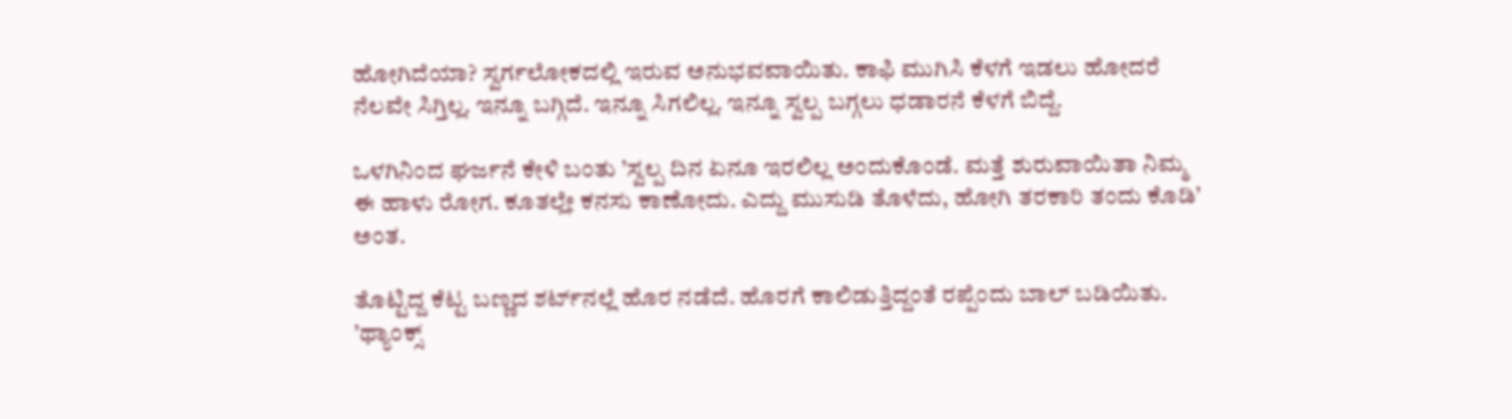ಹೋಗಿದೆಯಾ? ಸ್ವರ್ಗಲೋಕದಲ್ಲಿ ಇರುವ ಅನುಭವವಾಯಿತು. ಕಾಫಿ ಮುಗಿಸಿ ಕೆಳಗೆ ಇಡಲು ಹೋದರೆ ನೆಲವೇ ಸಿಗ್ತಿಲ್ಲ. ಇನ್ನೂ ಬಗ್ಗಿದೆ. ಇನ್ನೂ ಸಿಗಲಿಲ್ಲ. ಇನ್ನೂ ಸ್ವಲ್ಪ ಬಗ್ಗಲು ಧಡಾರನೆ ಕೆಳಗೆ ಬಿದ್ದೆ.

ಒಳಗಿನಿಂದ ಘರ್ಜನೆ ಕೇಳಿ ಬಂತು ’ಸ್ವಲ್ಪ ದಿನ ಏನೂ ಇರಲಿಲ್ಲ ಅಂದುಕೊಂಡೆ. ಮತ್ತೆ ಶುರುವಾಯಿತಾ ನಿಮ್ಮ ಈ ಹಾಳು ರೋಗ. ಕೂತಲ್ಲೇ ಕನಸು ಕಾಣೋದು. ಎದ್ದು ಮುಸುಡಿ ತೊಳೆದು, ಹೋಗಿ ತರಕಾರಿ ತಂದು ಕೊಡಿ’ ಅಂತ.

ತೊಟ್ಟಿದ್ದ ಕೆಟ್ಟ ಬಣ್ಣದ ಶರ್ಟ್‌ನಲ್ಲೆ ಹೊರ ನಡೆದೆ. ಹೊರಗೆ ಕಾಲಿಡುತ್ತಿದ್ದಂತೆ ರಪ್ಪೆಂದು ಬಾಲ್ ಬಡಿಯಿತು. ’ಥ್ಯಾಂಕ್ಸ್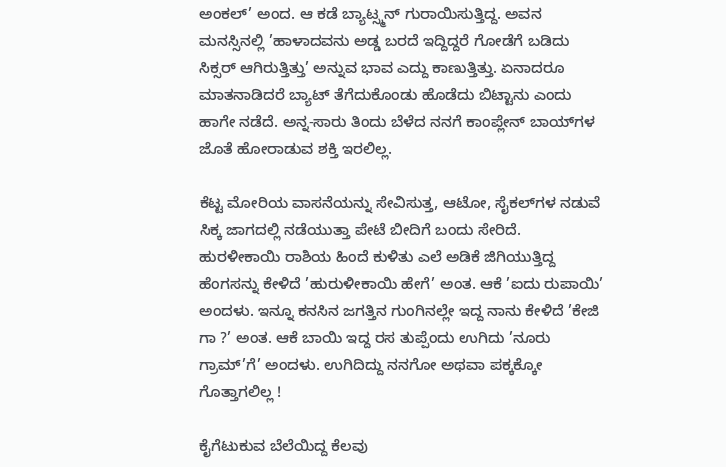ಅಂಕಲ್’ ಅಂದ. ಆ ಕಡೆ ಬ್ಯಾಟ್ಸ್ಮನ್ ಗುರಾಯಿಸುತ್ತಿದ್ದ. ಅವನ ಮನಸ್ಸಿನಲ್ಲಿ ’ಹಾಳಾದವನು ಅಡ್ಡ ಬರದೆ ಇದ್ದಿದ್ದರೆ ಗೋಡೆಗೆ ಬಡಿದು ಸಿಕ್ಸರ್ ಆಗಿರುತ್ತಿತ್ತು’ ಅನ್ನುವ ಭಾವ ಎದ್ದು ಕಾಣುತ್ತಿತ್ತು. ಏನಾದರೂ ಮಾತನಾಡಿದರೆ ಬ್ಯಾಟ್ ತೆಗೆದುಕೊಂಡು ಹೊಡೆದು ಬಿಟ್ಟಾನು ಎಂದು ಹಾಗೇ ನಡೆದೆ. ಅನ್ನ-ಸಾರು ತಿಂದು ಬೆಳೆದ ನನಗೆ ಕಾಂಪ್ಲೇನ್ ಬಾಯ್‌ಗಳ ಜೊತೆ ಹೋರಾಡುವ ಶಕ್ತಿ ಇರಲಿಲ್ಲ.

ಕೆಟ್ಟ ಮೋರಿಯ ವಾಸನೆಯನ್ನು ಸೇವಿಸುತ್ತ, ಆಟೋ, ಸೈಕಲ್‌ಗಳ ನಡುವೆ ಸಿಕ್ಕ ಜಾಗದಲ್ಲಿ ನಡೆಯುತ್ತಾ ಪೇಟೆ ಬೀದಿಗೆ ಬಂದು ಸೇರಿದೆ. ಹುರಳೀಕಾಯಿ ರಾಶಿಯ ಹಿಂದೆ ಕುಳಿತು ಎಲೆ ಅಡಿಕೆ ಜಿಗಿಯುತ್ತಿದ್ದ ಹೆಂಗಸನ್ನು ಕೇಳಿದೆ ’ಹುರುಳೀಕಾಯಿ ಹೇಗೆ’ ಅಂತ. ಆಕೆ ’ಐದು ರುಪಾಯಿ’ ಅಂದಳು. ಇನ್ನೂ ಕನಸಿನ ಜಗತ್ತಿನ ಗುಂಗಿನಲ್ಲೇ ಇದ್ದ ನಾನು ಕೇಳಿದೆ ’ಕೇಜಿ ಗಾ ?’ ಅಂತ. ಆಕೆ ಬಾಯಿ ಇದ್ದ ರಸ ತುಪ್ಪೆಂದು ಉಗಿದು ’ನೂರು ಗ್ರಾಮ್’ಗೆ’ ಅಂದಳು. ಉಗಿದಿದ್ದು ನನಗೋ ಅಥವಾ ಪಕ್ಕಕ್ಕೋ ಗೊತ್ತಾಗಲಿಲ್ಲ !

ಕೈಗೆಟುಕುವ ಬೆಲೆಯಿದ್ದ ಕೆಲವು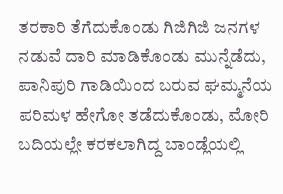ತರಕಾರಿ ತೆಗೆದುಕೊಂಡು ಗಿಜಿಗಿಜಿ ಜನಗಳ ನಡುವೆ ದಾರಿ ಮಾಡಿಕೊಂಡು ಮುನ್ನೆಡೆದು, ಪಾನಿಪುರಿ ಗಾಡಿಯಿಂದ ಬರುವ ಘಮ್ಮನೆಯ ಪರಿಮಳ ಹೇಗೋ ತಡೆದುಕೊಂಡು, ಮೋರಿ ಬದಿಯಲ್ಲೇ ಕರಕಲಾಗಿದ್ದ ಬಾಂಡ್ಲೆಯಲ್ಲಿ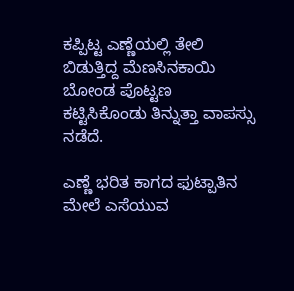ಕಪ್ಪಿಟ್ಟ ಎಣ್ಣೆಯಲ್ಲಿ ತೇಲಿ ಬಿಡುತ್ತಿದ್ದ ಮೆಣಸಿನಕಾಯಿ ಬೋಂಡ ಪೊಟ್ಟಣ ಕಟ್ಟಿಸಿಕೊಂಡು ತಿನ್ನುತ್ತಾ ವಾಪಸ್ಸು ನಡೆದೆ.

ಎಣ್ಣೆ ಭರಿತ ಕಾಗದ ಫುಟ್ಪಾತಿನ ಮೇಲೆ ಎಸೆಯುವ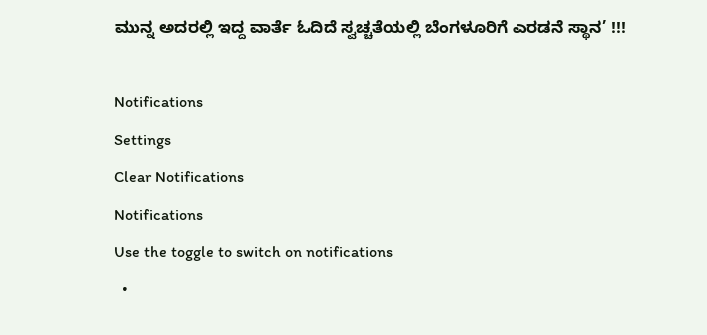ಮುನ್ನ ಅದರಲ್ಲಿ ಇದ್ದ ವಾರ್ತೆ ಓದಿದೆ ಸ್ವಚ್ಚತೆಯಲ್ಲಿ ಬೆಂಗಳೂರಿಗೆ ಎರಡನೆ ಸ್ಥಾನ’ !!!

Notifications
Settings
Clear Notifications
Notifications
Use the toggle to switch on notifications
  •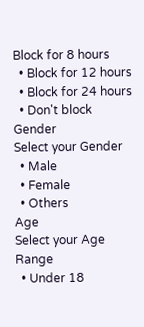Block for 8 hours
  • Block for 12 hours
  • Block for 24 hours
  • Don't block
Gender
Select your Gender
  • Male
  • Female
  • Others
Age
Select your Age Range
  • Under 18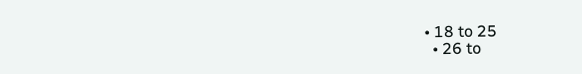• 18 to 25
  • 26 to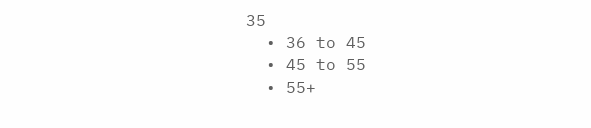35
  • 36 to 45
  • 45 to 55
  • 55+